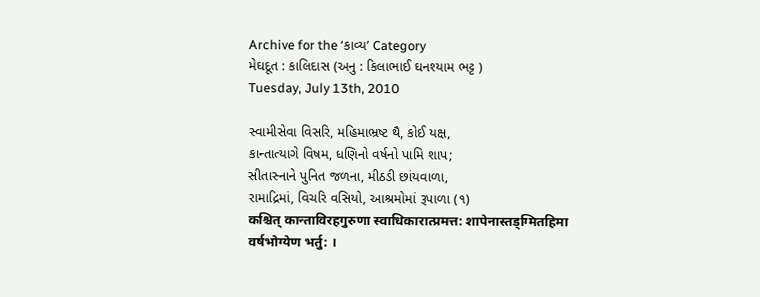Archive for the ‘કાવ્ય’ Category
મેઘદૂત : કાલિદાસ (અનુ : કિલાભાઈ ઘનશ્યામ ભટ્ટ )
Tuesday, July 13th, 2010

સ્વામીસેવા વિસરિ, મહિમાભ્રષ્ટ થૈ, કોઈ યક્ષ,
કાન્તાત્યાગે વિષમ, ધણિનો વર્ષનો પામિ શાપ;
સીતાસ્નાને પુનિત જળના, મીઠડી છાંયવાળા,
રામાદ્રિમાં, વિચરિ વસિયો, આશ્રમોમાં રૂપાળા (૧)
कश्चित् कान्ताविरहगुरुणा स्वाधिकारात्प्रमत्त: शापेनास्तड्ग्मितहिमा वर्षभोग्येण भर्तु: ।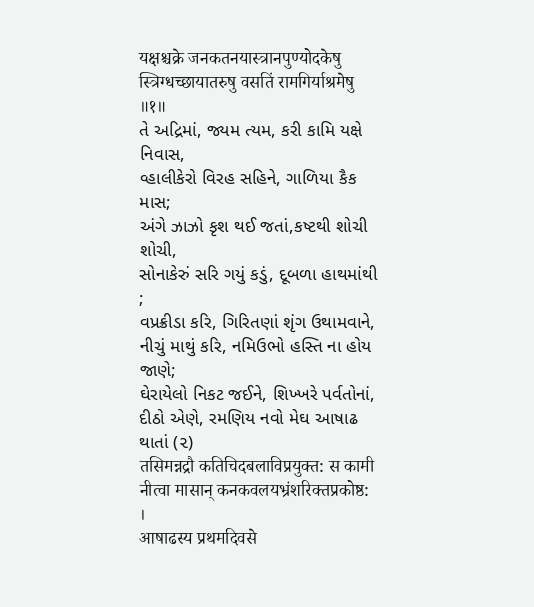यक्षश्चक्रे जनकतनयास्त्रानपुण्योदकेषु स्त्रिग्धच्छायातरुषु वसतिं रामगिर्याश्रमेषु ॥१॥
તે અદ્રિમાં, જ્યમ ત્યમ, કરી કામિ યક્ષે નિવાસ,
વ્હાલીકેરો વિરહ સહિને, ગાળિયા કૈક માસ;
અંગે ઝાઝો કૃશ થઈ જતાં,કષ્ટથી શોચી શોચી,
સોનાકેરું સરિ ગયું કડું, દૂબળા હાથમાંથી ;
વપ્રક્રીડા કરિ, ગિરિતણાં શૃંગ ઉથામવાને,
નીચું માથું કરિ, નમિઉભો હસ્તિ ના હોય જાણે;
ઘેરાયેલો નિકટ જઈને, શિખ્ખરે પર્વતોનાં,
દીઠો એણે, રમણિય નવો મેઘ આષાઢ થાતાં (૨)
तसिमन्नद्रौ कतिचिदबलाविप्रयुक्त: स कामी नीत्वा मासान् कनकवलयभ्रंशरिक्तप्रकोष्ठ: ।
आषाढस्य प्रथमदिवसे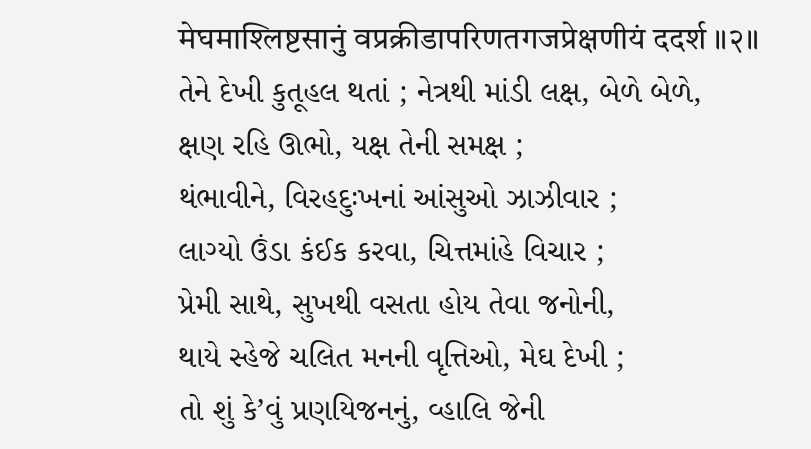मेघमाश्लिष्टसानुं वप्रक्रीडापरिणतगजप्रेक्षणीयं ददर्श ॥२॥
તેને દેખી કુતૂહલ થતાં ; નેત્રથી માંડી લક્ષ, બેળે બેળે,
ક્ષણ રહિ ઊભો, યક્ષ તેની સમક્ષ ;
થંભાવીને, વિરહદુઃખનાં આંસુઓ ઝાઝીવાર ;
લાગ્યો ઉંડા કંઈક કરવા, ચિત્તમાંહે વિચાર ;
પ્રેમી સાથે, સુખથી વસતા હોય તેવા જનોની,
થાયે સ્હેજે ચલિત મનની વૃત્તિઓ, મેઘ દેખી ;
તો શું કે’વું પ્રણયિજનનું, વ્હાલિ જેની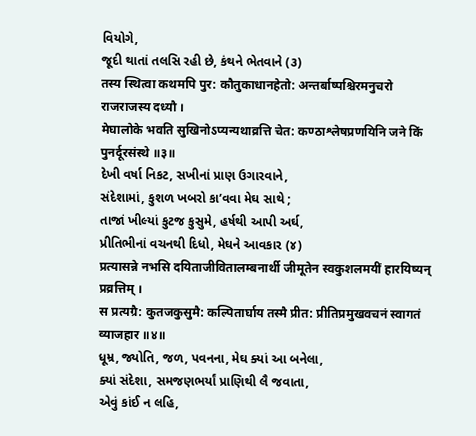વિયોગે,
જૂદી થાતાં તલસિ રહી છે, કંથને ભેતવાને (૩)
तस्य स्थित्वा कथमपि पुर: कौतुकाधानहेतो: अन्तर्बाष्पश्चिरमनुचरो राजराजस्य दध्यौ ।
मेघालोके भवति सुखिनोऽप्यन्यथाव्रत्ति चेत: कण्ठाश्लेषप्रणयिनि जने किं पुनर्दूरसंस्थे ॥३॥
દેખી વર્ષા નિકટ, સખીનાં પ્રાણ ઉગારવાને,
સંદેશામાં, કુશળ ખબરો કા’વવા મેઘ સાથે ;
તાજાં ખીલ્યાં કુટજ કુસુમે, હર્ષથી આપી અર્ઘ,
પ્રીતિભીનાં વચનથી દિધો, મેઘને આવકાર (૪)
प्रत्यासन्ने नभसि दयिताजीवितालम्बनार्थी जीमूतेन स्वकुशलमयीं हारयिष्यन् प्रव्रत्तिम् ।
स प्रत्यग्रै: कुतजकुसुमै: कल्पितार्घाय तस्मै प्रीत: प्रीतिप्रमुखवचनं स्वागतं व्याजहार ॥४॥
ધૂમ્ર, જ્યોતિ, જળ, પવનના, મેઘ ક્યાં આ બનેલા,
ક્યાં સંદેશા, સમજણભર્યાં પ્રાણિથી લૈ જવાતા,
એવું કાંઈ ન લહિ,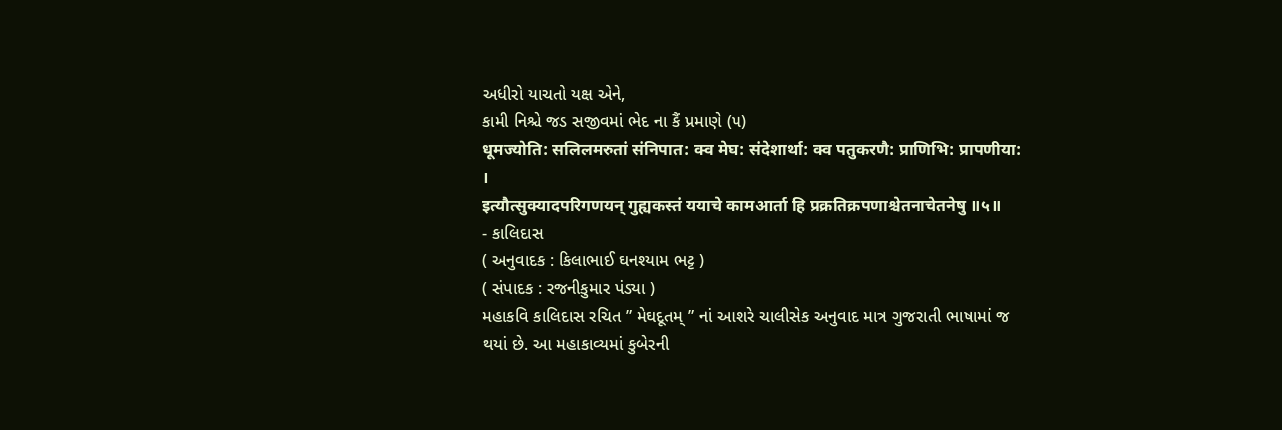અધીરો યાચતો યક્ષ એને,
કામી નિશ્ચે જડ સજીવમાં ભેદ ના કૈં પ્રમાણે (૫)
धूमज्योति: सलिलमरुतां संनिपात: क्व मेघ: संदेशार्था: क्व पतुकरणै: प्राणिभि: प्रापणीया: ।
इत्यौत्सुक्यादपरिगणयन् गुह्यकस्तं ययाचे कामआर्ता हि प्रक्रतिक्रपणाश्चेतनाचेतनेषु ॥५॥
- કાલિદાસ
( અનુવાદક : કિલાભાઈ ઘનશ્યામ ભટ્ટ )
( સંપાદક : રજનીકુમાર પંડ્યા )
મહાકવિ કાલિદાસ રચિત ” મેઘદૂતમ્ ” નાં આશરે ચાલીસેક અનુવાદ માત્ર ગુજરાતી ભાષામાં જ થયાં છે. આ મહાકાવ્યમાં કુબેરની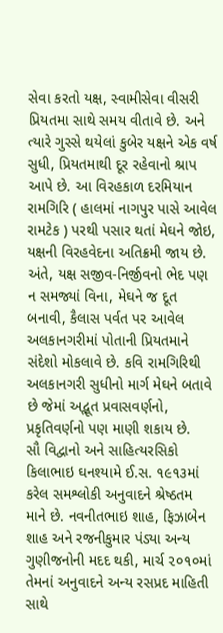સેવા કરતો યક્ષ, સ્વામીસેવા વીસરી પ્રિયતમા સાથે સમય વીતાવે છે. અને ત્યારે ગુસ્સે થયેલાં કુબેર યક્ષને એક વર્ષ સુધી, પ્રિયતમાથી દૂર રહેવાનો શ્રાપ આપે છે. આ વિરહકાળ દરમિયાન રામગિરિ ( હાલમાં નાગપુર પાસે આવેલ રામટેક ) પરથી પસાર થતાં મેઘને જોઇ, યક્ષની વિરહવેદના અતિક્રમી જાય છે. અંતે, યક્ષ સજીવ-નિર્જીવનો ભેદ પણ ન સમજ્યાં વિના, મેઘને જ દૂત બનાવી, કૈલાસ પર્વત પર આવેલ અલકાનગરીમાં પોતાની પ્રિયતમાને સંદેશો મોકલાવે છે. કવિ રામગિરિથી અલકાનગરી સુધીનો માર્ગ મેઘને બતાવે છે જેમાં અદ્ભૂત પ્રવાસવર્ણનો, પ્રકૃતિવર્ણનો પણ માણી શકાય છે.
સૌ વિદ્વાનો અને સાહિત્યરસિકો કિલાભાઇ ઘનશ્યામે ઈ.સ. ૧૯૧૩માં કરેલ સમશ્લોકી અનુવાદને શ્રેષ્ઠતમ માને છે. નવનીતભાઇ શાહ, ફિઝાબેન શાહ અને રજનીકુમાર પંડ્યા અન્ય ગુણીજનોની મદદ થકી, માર્ચ ૨૦૧૦માં તેમનાં અનુવાદને અન્ય રસપ્રદ માહિતી સાથે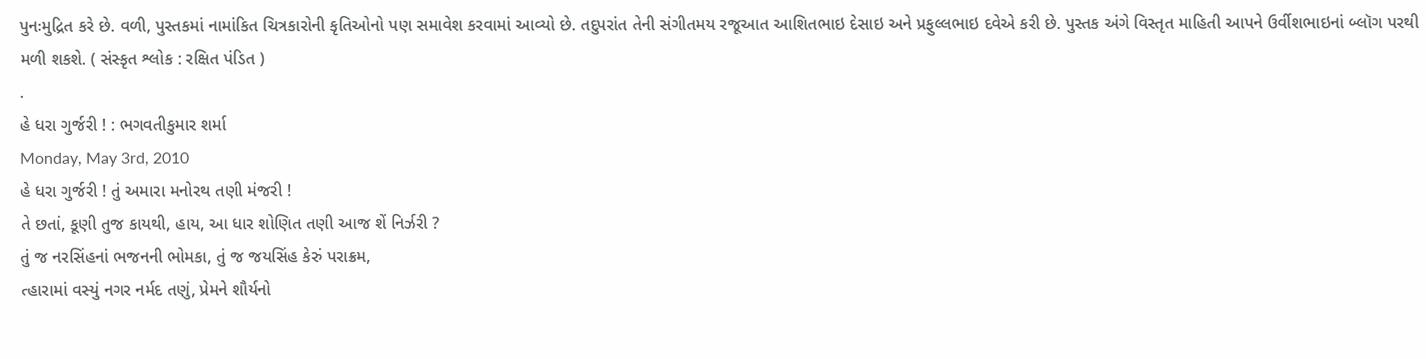પુનઃમુદ્રિત કરે છે. વળી, પુસ્તકમાં નામાંકિત ચિત્રકારોની કૃતિઓનો પણ સમાવેશ કરવામાં આવ્યો છે. તદુપરાંત તેની સંગીતમય રજૂઆત આશિતભાઇ દેસાઇ અને પ્રફુલ્લભાઇ દવેએ કરી છે. પુસ્તક અંગે વિસ્તૃત માહિતી આપને ઉર્વીશભાઇનાં બ્લૉગ પરથી મળી શકશે. ( સંસ્કૃત શ્લોક : રક્ષિત પંડિત )
.
હે ધરા ગુર્જરી ! : ભગવતીકુમાર શર્મા
Monday, May 3rd, 2010
હે ધરા ગુર્જરી ! તું અમારા મનોરથ તણી મંજરી !
તે છતાં, કૂણી તુજ કાયથી, હાય, આ ધાર શોણિત તણી આજ શેં નિર્ઝરી ?
તું જ નરસિંહનાં ભજનની ભોમકા, તું જ જયસિંહ કેરું પરાક્રમ,
ત્હારામાં વસ્યું નગર નર્મદ તણું, પ્રેમને શૌર્યનો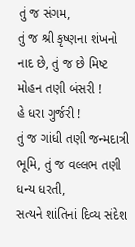તું જ સંગમ,
તું જ શ્રી કૃષ્ણના શંખનો નાદ છે, તું જ છે મિષ્ટ મોહન તણી બંસરી !
હે ધરા ગુર્જરી !
તું જ ગાંધી તણી જન્મદાત્રી ભૂમિ, તું જ વલ્લભ તણી ધન્ય ધરતી,
સત્યને શાંતિનાં દિવ્ય સંદેશ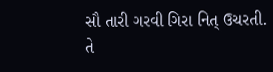સૌ તારી ગરવી ગિરા નિત્ ઉચરતી.
તે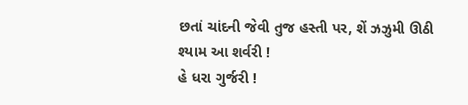છતાં ચાંદની જેવી તુજ હસ્તી પર, શેં ઝઝુમી ઊઠી શ્યામ આ શર્વરી !
હે ધરા ગુર્જરી !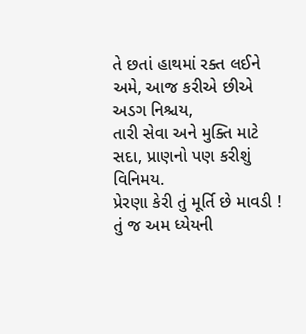તે છતાં હાથમાં રક્ત લઈને અમે, આજ કરીએ છીએ અડગ નિશ્ચય,
તારી સેવા અને મુક્તિ માટે સદા, પ્રાણનો પણ કરીશું વિનિમય.
પ્રેરણા કેરી તું મૂર્તિ છે માવડી ! તું જ અમ ધ્યેયની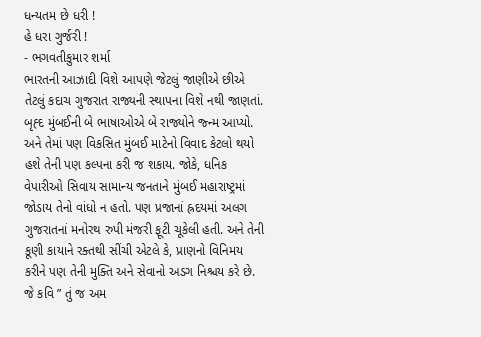ધન્યતમ છે ધરી !
હે ધરા ગુર્જરી !
- ભગવતીકુમાર શર્મા
ભારતની આઝાદી વિશે આપણે જેટલું જાણીએ છીએ તેટલું કદાચ ગુજરાત રાજ્યની સ્થાપના વિશે નથી જાણતાં. બૃહ્દ મુંબઈની બે ભાષાઓએ બે રાજ્યોને જ્ન્મ આપ્યો. અને તેમાં પણ વિકસિત મુંબઈ માટેનો વિવાદ કેટલો થયો હશે તેની પણ કલ્પના કરી જ શકાય. જોકે, ધનિક વેપારીઓ સિવાય સામાન્ય જનતાને મુંબઈ મહારાષ્ટ્રમાં જોડાય તેનો વાંધો ન હતો. પણ પ્રજાનાં હ્રદયમાં અલગ ગુજરાતનાં મનોરથ રુપી મંજરી ફૂટી ચૂકેલી હતી. અને તેની કૂણી કાયાને રક્તથી સીંચી એટલે કે, પ્રાણનો વિનિમય કરીને પણ તેની મુક્તિ અને સેવાનો અડગ નિશ્ચય કરે છે.
જે કવિ ” તું જ અમ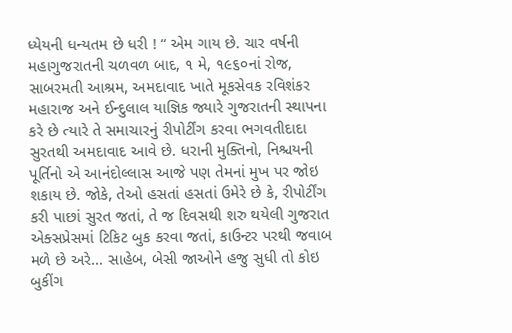ધ્યેયની ધન્યતમ છે ધરી ! “ એમ ગાય છે. ચાર વર્ષની મહાગુજરાતની ચળવળ બાદ, ૧ મે, ૧૯૬૦નાં રોજ, સાબરમતી આશ્રમ, અમદાવાદ ખાતે મૂકસેવક રવિશંકર મહારાજ અને ઈન્દુલાલ યાજ્ઞિક જ્યારે ગુજરાતની સ્થાપના કરે છે ત્યારે તે સમાચારનું રીપોર્ટીંગ કરવા ભગવતીદાદા સુરતથી અમદાવાદ આવે છે. ધરાની મુક્તિનો, નિશ્ચયની પૂર્તિનો એ આનંદોલ્લાસ આજે પણ તેમનાં મુખ પર જોઇ શકાય છે. જોકે, તેઓ હસતાં હસતાં ઉમેરે છે કે, રીપોર્ટીંગ કરી પાછાં સુરત જતાં, તે જ દિવસથી શરુ થયેલી ગુજરાત એક્સપ્રેસમાં ટિકિટ બુક કરવા જતાં, કાઉન્ટર પરથી જવાબ મળે છે અરે… સાહેબ, બેસી જાઓને હજુ સુધી તો કોઇ બુકીંગ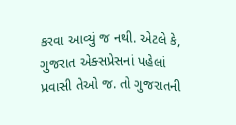કરવા આવ્યું જ નથી. એટલે કે, ગુજરાત એક્સપ્રેસનાં પહેલાં પ્રવાસી તેઓ જ. તો ગુજરાતની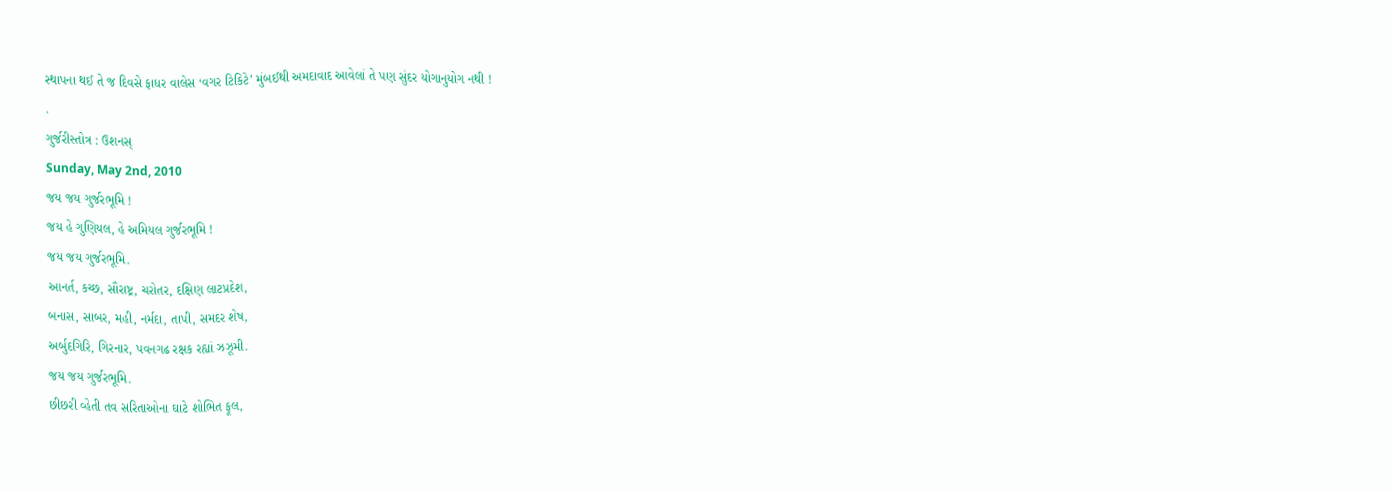સ્થાપના થઈ તે જ દિવસે ફાધર વાલેસ ‘વગર ટિકિટે’ મુંબઈથી અમદાવાદ આવેલાં તે પણ સુંદર યોગાનુયોગ નથી !
.
ગુર્જરીસ્તોત્ર : ઉશનસ્
Sunday, May 2nd, 2010
જય જય ગુર્જરભૂમિ !
જય હે ગુણિયલ, હે અમિયલ ગુર્જરભૂમિ !
જય જય ગુર્જરભૂમિ.
આનર્ત, કચ્છ, સૌરાષ્ટ્ર, ચરોતર, દક્ષિણ લાટપ્રદેશ,
બનાસ, સાબર, મહી, નર્મદા, તાપી, સમદર શેષ,
અર્બુદગિરિ, ગિરનાર, પવનગઢ રક્ષક રહ્યાં ઝઝૂમી.
જય જય ગુર્જરભૂમિ.
છીછરી વ્હેતી તવ સરિતાઓના ઘાટે શોભિત ફૂલ,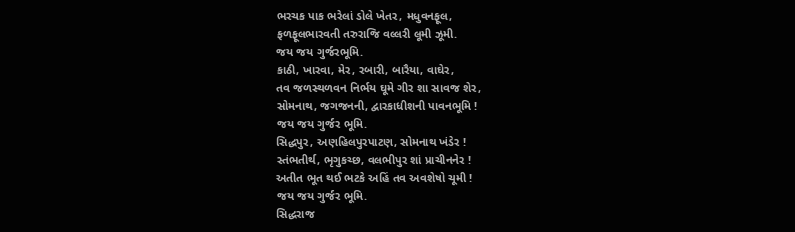ભરચક પાક ભરેલાં ડોલે ખેતર, મધુવનફૂલ,
ફળફૂલભારવતી તરુરાજિ વલ્લરી લૂમી ઝૂમી.
જય જય ગુર્જરભૂમિ.
કાઠી, ખારવા, મેર, રબારી, બારૈયા, વાઘેર,
તવ જળસ્થળવન નિર્ભય ઘૂમે ગીર શા સાવજ શેર,
સોમનાથ, જગજનની, દ્વારકાધીશની પાવનભૂમિ !
જય જય ગુર્જર ભૂમિ.
સિદ્ધપુર, અણહિલપુરપાટણ, સોમનાથ ખંડેર !
સ્તંભતીર્થ, ભૃગુકચ્છ, વલભીપુર શાં પ્રાચીનનેર !
અતીત ભૂત થઈ ભટકે અહિં તવ અવશેષો ચૂમી !
જય જય ગુર્જર ભૂમિ.
સિદ્ધરાજ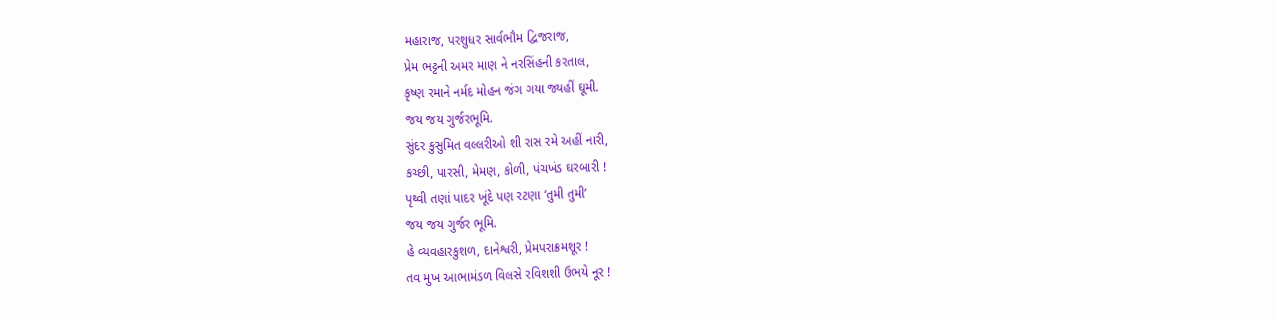મહારાજ, પરશુધર સાર્વભૌમ દ્વિજરાજ,
પ્રેમ ભટ્ટની અમર માણ ને નરસિંહની કરતાલ,
કૃષ્ણ રમાને નર્મદ મોહન જંગ ગયા જ્યહીં ઘૂમી.
જય જય ગુર્જરભૂમિ.
સુંદર કુસુમિત વલ્લરીઓ શી રાસ રમે અહીં નારી,
કચ્છી, પારસી, મેમણ, કોળી, પંચખંડ ઘરબારી !
પૃથ્વી તણાં પાદર ખૂંદે પણ રટણા ‘તુમી તુમી’
જય જય ગુર્જર ભૂમિ.
હે વ્યવહારકુશળ, દાનેશ્વરી, પ્રેમપરાક્રમશૂર !
તવ મુખ આભામંડળ વિલસે રવિશશી ઉભયે નૂર !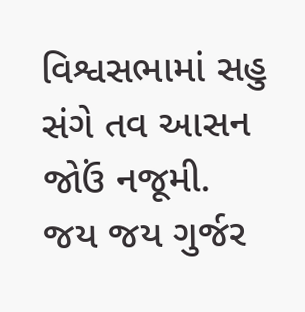વિશ્વસભામાં સહુ સંગે તવ આસન જોઉં નજૂમી.
જય જય ગુર્જર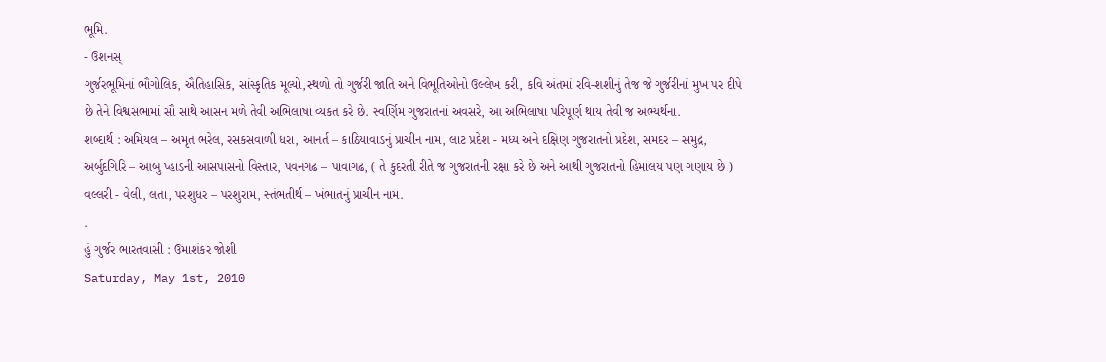ભૂમિ.
- ઉશનસ્
ગુર્જરભૂમિનાં ભૌગોલિક, ઐતિહાસિક, સાંસ્કૃતિક મૂલ્યો,સ્થળો તો ગુર્જરી જાતિ અને વિભૂતિઓનો ઉલ્લેખ કરી, કવિ અંતમાં રવિ-શશીનું તેજ જે ગુર્જરીનાં મુખ પર દીપે છે તેને વિશ્વસભામાં સૌ સાથે આસન મળે તેવી અભિલાષા વ્યકત કરે છે. સ્વર્ણિમ ગુજરાતનાં અવસરે, આ અભિલાષા પરિપૂર્ણ થાય તેવી જ અભ્યર્થના.
શબ્દાર્થ : અમિયલ – અમૃત ભરેલ, રસકસવાળી ધરા, આનર્ત – કાઠિયાવાડનું પ્રાચીન નામ, લાટ પ્રદેશ - મધ્ય અને દક્ષિણ ગુજરાતનો પ્રદેશ, સમદર – સમુદ્ર, અર્બુદગિરિ – આબુ પ્હાડની આસપાસનો વિસ્તાર, પવનગઢ – પાવાગઢ, ( તે કુદરતી રીતે જ ગુજરાતની રક્ષા કરે છે અને આથી ગુજરાતનો હિમાલય પણ ગણાય છે ) વલ્લરી - વેલી, લતા, પરશુધર – પરશુરામ, સ્તંભતીર્થ – ખંભાતનું પ્રાચીન નામ.
.
હું ગુર્જર ભારતવાસી : ઉમાશંકર જોશી
Saturday, May 1st, 2010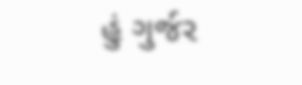હું ગુર્જર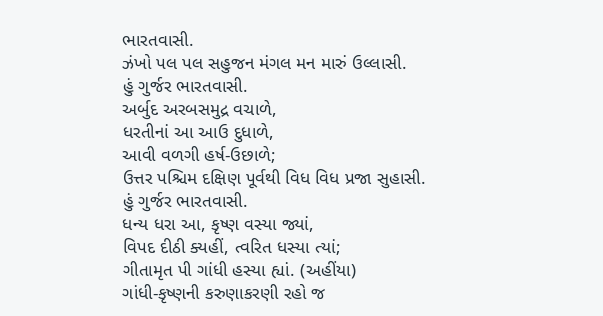ભારતવાસી.
ઝંખો પલ પલ સહુજન મંગલ મન મારું ઉલ્લાસી.
હું ગુર્જર ભારતવાસી.
અર્બુદ અરબસમુદ્ર વચાળે,
ધરતીનાં આ આઉ દુધાળે,
આવી વળગી હર્ષ-ઉછાળે;
ઉત્તર પશ્ચિમ દક્ષિણ પૂર્વથી વિધ વિધ પ્રજા સુહાસી.
હું ગુર્જર ભારતવાસી.
ધન્ય ધરા આ, કૃષ્ણ વસ્યા જ્યાં,
વિપદ દીઠી ક્યહીં, ત્વરિત ધસ્યા ત્યાં;
ગીતામૃત પી ગાંધી હસ્યા હ્યાં. (અહીંયા)
ગાંધી-કૃષ્ણની કરુણાકરણી રહો જ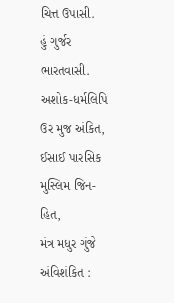ચિત્ત ઉપાસી.
હું ગુર્જર ભારતવાસી.
અશોક-ધર્મલિપિ ઉર મુજ અંકિત,
ઈસાઈ પારસિક મુસ્લિમ જિન-હિત,
મંત્ર મધુર ગુંજે અંવિશંકિત :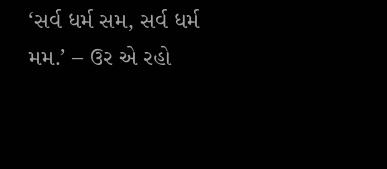‘સર્વ ધર્મ સમ, સર્વ ધર્મ મમ.’ – ઉર એ રહો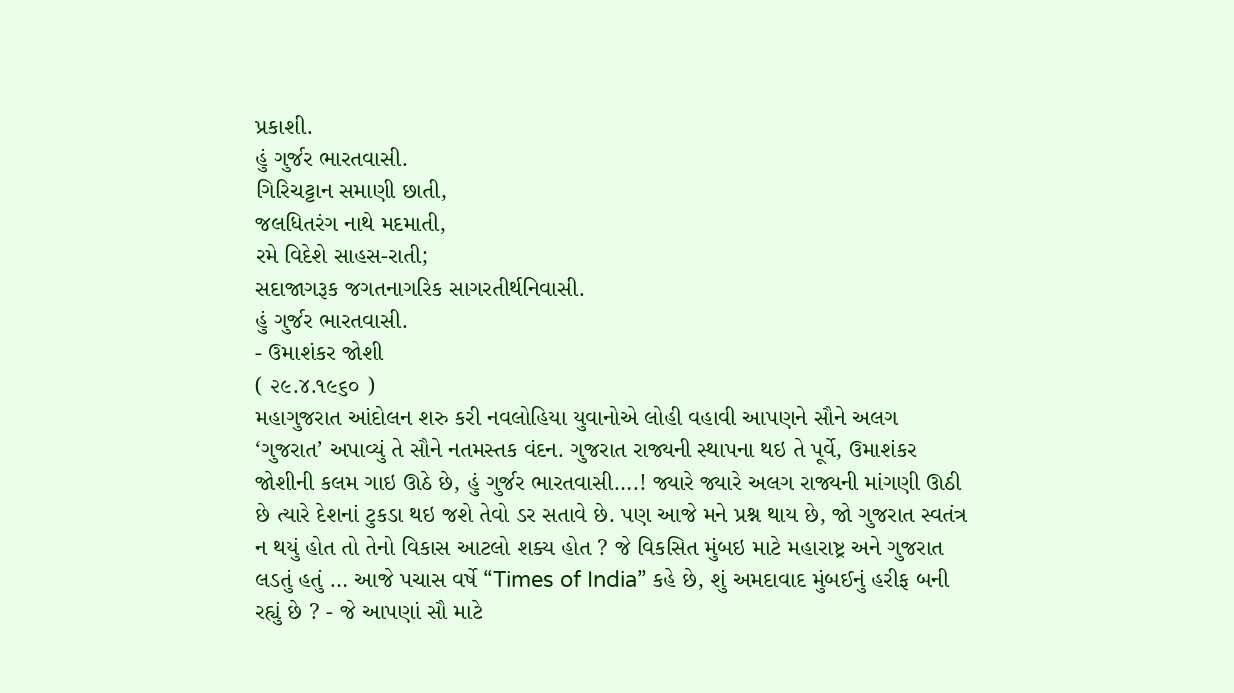પ્રકાશી.
હું ગુર્જર ભારતવાસી.
ગિરિચટ્ટાન સમાણી છાતી,
જલધિતરંગ નાથે મદમાતી,
રમે વિદેશે સાહસ-રાતી;
સદાજાગરૂક જગતનાગરિક સાગરતીર્થનિવાસી.
હું ગુર્જર ભારતવાસી.
- ઉમાશંકર જોશી
( ૨૯.૪.૧૯૬૦ )
મહાગુજરાત આંદોલન શરુ કરી નવલોહિયા યુવાનોએ લોહી વહાવી આપણને સૌને અલગ ‘ગુજરાત’ અપાવ્યું તે સૌને નતમસ્તક વંદન. ગુજરાત રાજ્યની સ્થાપના થઇ તે પૂર્વે, ઉમાશંકર જોશીની કલમ ગાઇ ઊઠે છે, હું ગુર્જર ભારતવાસી….! જ્યારે જ્યારે અલગ રાજ્યની માંગણી ઊઠી છે ત્યારે દેશનાં ટુકડા થઇ જશે તેવો ડર સતાવે છે. પણ આજે મને પ્રશ્ન થાય છે, જો ગુજરાત સ્વતંત્ર ન થયું હોત તો તેનો વિકાસ આટલો શક્ય હોત ? જે વિકસિત મુંબઇ માટે મહારાષ્ટ્ર અને ગુજરાત લડતું હતું … આજે પચાસ વર્ષે “Times of India” કહે છે, શું અમદાવાદ મુંબઈનું હરીફ બની રહ્યું છે ? - જે આપણાં સૌ માટે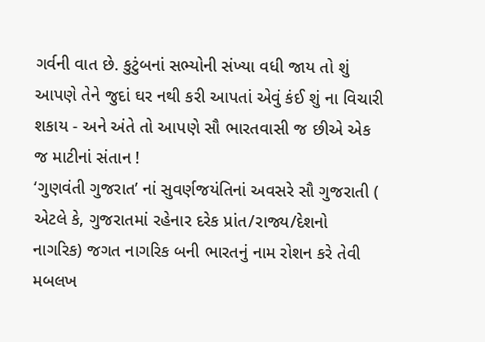ગર્વની વાત છે. કુટુંબનાં સભ્યોની સંખ્યા વધી જાય તો શું આપણે તેને જુદાં ઘર નથી કરી આપતાં એવું કંઈ શું ના વિચારી શકાય - અને અંતે તો આપણે સૌ ભારતવાસી જ છીએ એક જ માટીનાં સંતાન !
‘ગુણવંતી ગુજરાત’ નાં સુવર્ણજયંતિનાં અવસરે સૌ ગુજરાતી ( એટલે કે, ગુજરાતમાં રહેનાર દરેક પ્રાંત/રાજ્ય/દેશનો નાગરિક) જગત નાગરિક બની ભારતનું નામ રોશન કરે તેવી મબલખ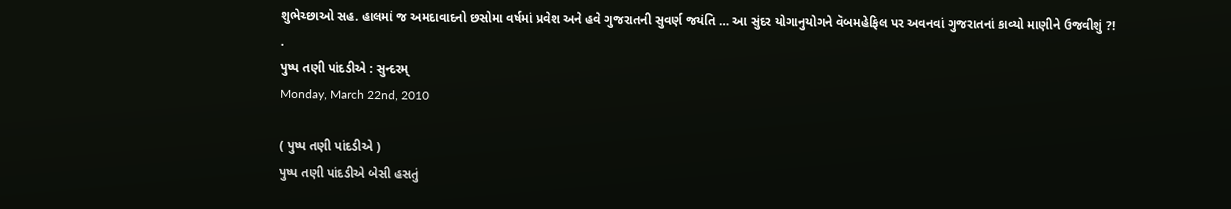શુભેચ્છાઓ સહ. હાલમાં જ અમદાવાદનો છસોમા વર્ષમાં પ્રવેશ અને હવે ગુજરાતની સુવર્ણ જયંતિ … આ સુંદર યોગાનુયોગને વૅબમહેફિલ પર અવનવાં ગુજરાતનાં કાવ્યો માણીને ઉજવીશું ?!
.
પુષ્પ તણી પાંદડીએ : સુન્દરમ્
Monday, March 22nd, 2010

( પુષ્પ તણી પાંદડીએ )
પુષ્પ તણી પાંદડીએ બેસી હસતું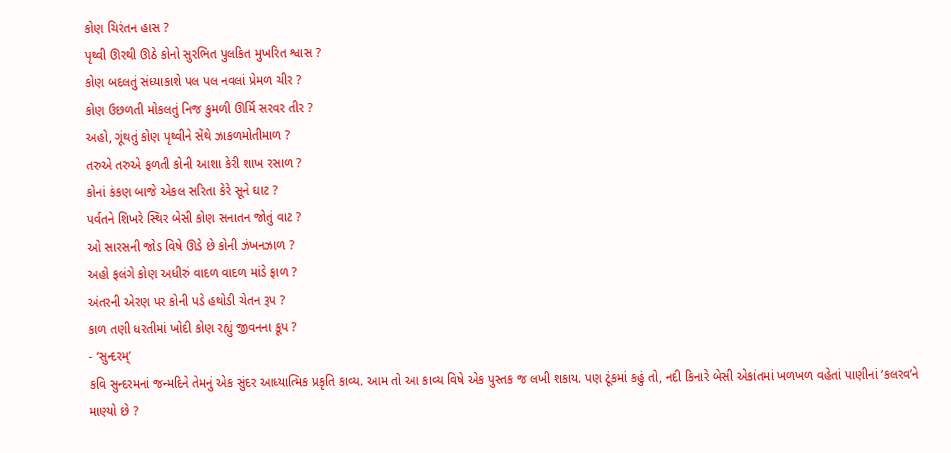કોણ ચિરંતન હાસ ?
પૃથ્વી ઊરથી ઊઠે કોનો સુરભિત પુલકિત મુખરિત શ્વાસ ?
કોણ બદલતું સંધ્યાકાશે પલ પલ નવલાં પ્રેમળ ચીર ?
કોણ ઉછળતી મોકલતું નિજ કુમળી ઊર્મિ સરવર તીર ?
અહો, ગૂંથતું કોણ પૃથ્વીને સેંથે ઝાકળમોતીમાળ ?
તરુએ તરુએ ફળતી કોની આશા કેરી શાખ રસાળ ?
કોનાં કંકણ બાજે એકલ સરિતા કેરે સૂને ઘાટ ?
પર્વતને શિખરે સ્થિર બેસી કોણ સનાતન જોતું વાટ ?
ઓ સારસની જોડ વિષે ઊડે છે કોની ઝંખનઝાળ ?
અહો ફલંગે કોણ અધીરું વાદળ વાદળ માંડે ફાળ ?
અંતરની એરણ પર કોની પડે હથોડી ચેતન રૂપ ?
કાળ તણી ધરતીમાં ખોદી કોણ રહ્યું જીવનના કૂપ ?
- ‘સુન્દરમ્’
કવિ સુન્દરમનાં જન્મદિને તેમનું એક સુંદર આધ્યાત્મિક પ્રકૃતિ કાવ્ય. આમ તો આ કાવ્ય વિષે એક પુસ્તક જ લખી શકાય. પણ ટૂંકમાં કહું તો, નદી કિનારે બેસી એકાંતમાં ખળખળ વહેતાં પાણીનાં ‘કલરવ’ને માણ્યો છે ?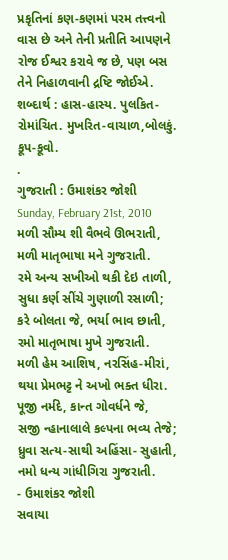પ્રકૃતિનાં કણ-કણમાં પરમ તત્ત્વનો વાસ છે અને તેની પ્રતીતિ આપણને રોજ ઈશ્વર કરાવે જ છે, પણ બસ તેને નિહાળવાની દ્રષ્ટિ જોઈએ.
શબ્દાર્થ : હાસ-હાસ્ય. પુલકિત-રોમાંચિત. મુખરિત-વાચાળ,બોલકું. કૂપ-કૂવો.
.
ગુજરાતી : ઉમાશંકર જોશી
Sunday, February 21st, 2010
મળી સૌમ્ય શી વૈભવે ઊભરાતી,
મળી માતૃભાષા મને ગુજરાતી.
રમે અન્ય સખીઓ થકી દેઇ તાળી,
સુધા કર્ણ સીંચે ગુણાળી રસાળી;
કરે બોલતા જે, ભર્યા ભાવ છાતી,
રમો માતૃભાષા મુખે ગુજરાતી.
મળી હેમ આશિષ, નરસિંહ-મીરાં,
થયા પ્રેમભટ્ટ ને અખો ભક્ત ધીરા.
પૂજી નર્મદે, કાન્ત ગોવર્ધને જે,
સજી ન્હાનાલાલે કલ્પના ભવ્ય તેજે;
ધ્રુવા સત્ય-સાથી અહિંસા- સુહાતી,
નમો ધન્ય ગાંધીગિરા ગુજરાતી.
- ઉમાશંકર જોશી
સવાયા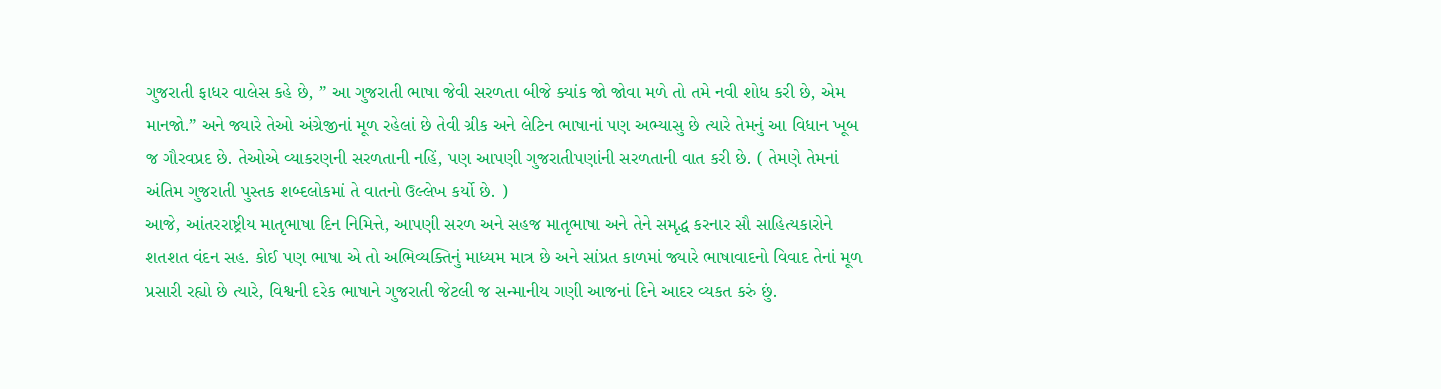ગુજરાતી ફાધર વાલેસ કહે છે, ” આ ગુજરાતી ભાષા જેવી સરળતા બીજે ક્યાંક જો જોવા મળે તો તમે નવી શોધ કરી છે, એમ માનજો.” અને જ્યારે તેઓ અંગ્રેજીનાં મૂળ રહેલાં છે તેવી ગ્રીક અને લેટિન ભાષાનાં પણ અભ્યાસુ છે ત્યારે તેમનું આ વિધાન ખૂબ જ ગૌરવપ્રદ છે. તેઓએ વ્યાકરણની સરળતાની નહિં, પણ આપણી ગુજરાતીપણાંની સરળતાની વાત કરી છે. ( તેમણે તેમનાં અંતિમ ગુજરાતી પુસ્તક શબ્દલોકમાં તે વાતનો ઉલ્લેખ કર્યો છે. )
આજે, આંતરરાષ્ટ્રીય માતૃભાષા દિન નિમિત્તે, આપણી સરળ અને સહજ માતૃભાષા અને તેને સમૃદ્ધ કરનાર સૌ સાહિત્યકારોને શતશત વંદન સહ. કોઈ પણ ભાષા એ તો અભિવ્યક્તિનું માધ્યમ માત્ર છે અને સાંપ્રત કાળમાં જ્યારે ભાષાવાદનો વિવાદ તેનાં મૂળ પ્રસારી રહ્યો છે ત્યારે, વિશ્વની દરેક ભાષાને ગુજરાતી જેટલી જ સન્માનીય ગણી આજનાં દિને આદર વ્યકત કરું છું.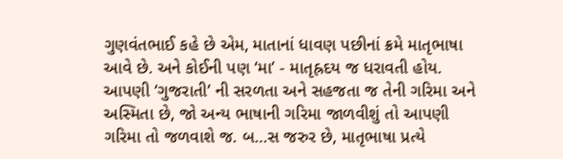ગુણવંતભાઈ કહે છે એમ, માતાનાં ધાવણ પછીનાં ક્રમે માતૃભાષા આવે છે. અને કોઈની પણ ‘મા’ - માતૃહ્રદય જ ધરાવતી હોય. આપણી ‘ગુજરાતી’ ની સરળતા અને સહજતા જ તેની ગરિમા અને અસ્મિતા છે, જો અન્ય ભાષાની ગરિમા જાળવીશું તો આપણી ગરિમા તો જળવાશે જ. બ…સ જરુર છે, માતૃભાષા પ્રત્યે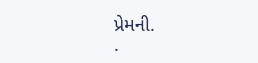પ્રેમની.
.